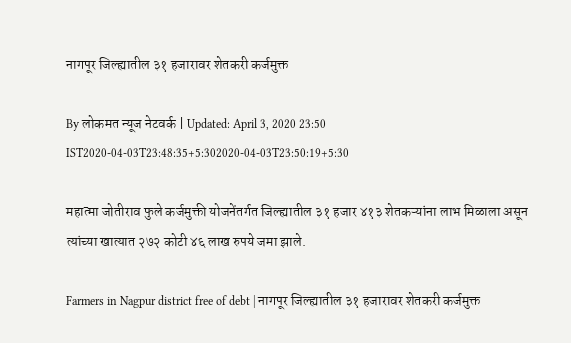नागपूर जिल्ह्यातील ३१ हजारावर शेतकरी कर्जमुक्त

By लोकमत न्यूज नेटवर्क | Updated: April 3, 2020 23:50 IST2020-04-03T23:48:35+5:302020-04-03T23:50:19+5:30

महात्मा जोतीराव फुले कर्जमुक्ती योजनेंतर्गत जिल्ह्यातील ३१ हजार ४१३ शेतकऱ्यांना लाभ मिळाला असून त्यांच्या खात्यात २७२ कोटी ४६ लाख रुपये जमा झाले.

Farmers in Nagpur district free of debt | नागपूर जिल्ह्यातील ३१ हजारावर शेतकरी कर्जमुक्त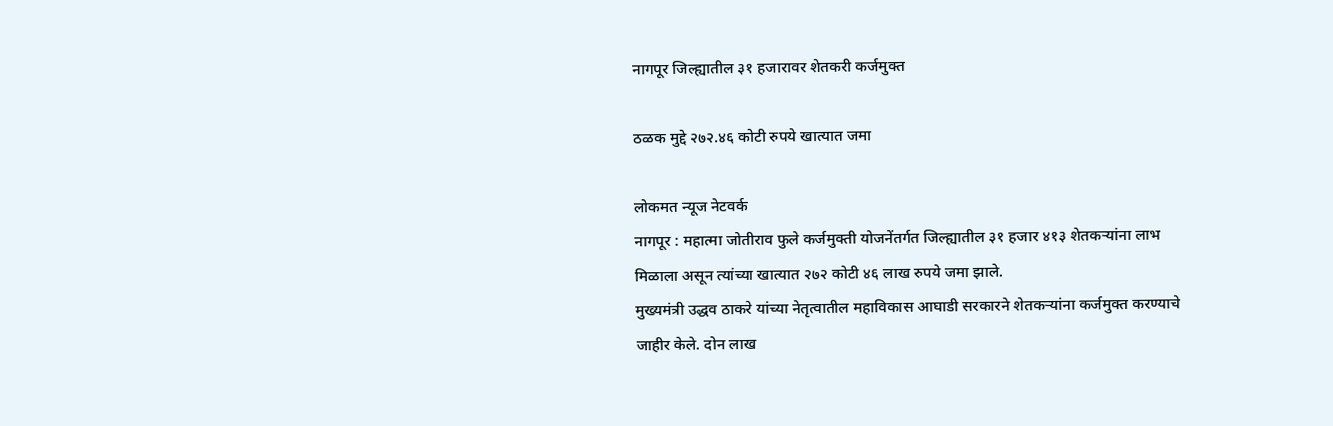नागपूर जिल्ह्यातील ३१ हजारावर शेतकरी कर्जमुक्त

ठळक मुद्दे २७२.४६ कोटी रुपये खात्यात जमा

लोकमत न्यूज नेटवर्क
नागपूर : महात्मा जोतीराव फुले कर्जमुक्ती योजनेंतर्गत जिल्ह्यातील ३१ हजार ४१३ शेतकऱ्यांना लाभ मिळाला असून त्यांच्या खात्यात २७२ कोटी ४६ लाख रुपये जमा झाले.
मुख्यमंत्री उद्धव ठाकरे यांच्या नेतृत्वातील महाविकास आघाडी सरकारने शेतकऱ्यांना कर्जमुक्त करण्याचे जाहीर केले. दोन लाख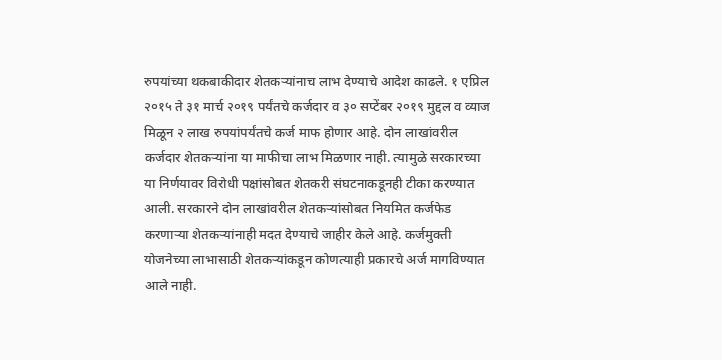रुपयांच्या थकबाकीदार शेतकऱ्यांनाच लाभ देण्याचे आदेश काढले. १ एप्रिल २०१५ ते ३१ मार्च २०१९ पर्यंतचे कर्जदार व ३० सप्टेंबर २०१९ मुद्दल व व्याज मिळून २ लाख रुपयांपर्यंतचे कर्ज माफ होणार आहे. दोन लाखांवरील कर्जदार शेतकऱ्यांना या माफीचा लाभ मिळणार नाही. त्यामुळे सरकारच्या या निर्णयावर विरोधी पक्षांसोबत शेतकरी संघटनाकडूनही टीका करण्यात आली. सरकारने दोन लाखांवरील शेतकऱ्यांसोबत नियमित कर्जफेड करणाऱ्या शेतकऱ्यांनाही मदत देण्याचे जाहीर केले आहे. कर्जमुक्ती योजनेच्या लाभासाठी शेतकऱ्यांकडून कोणत्याही प्रकारचे अर्ज मागविण्यात आले नाही.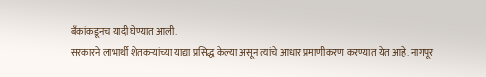बँकांकडूनच यादी घेण्यात आली.
सरकारने लाभार्थी शेतकऱ्यांच्या याद्या प्रसिद्ध केल्या असून त्यांचे आधार प्रमाणीकरण करण्यात येत आहे. नागपूर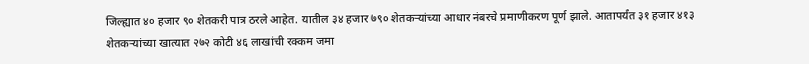जिल्ह्यात ४० हजार ९० शेतकरी पात्र ठरले आहेत. यातील ३४ हजार ७९० शेतकऱ्यांच्या आधार नंबरचे प्रमाणीकरण पूर्ण झाले. आतापर्यंत ३१ हजार ४१३ शेतकऱ्यांच्या खात्यात २७२ कोटी ४६ लाखांची रक्कम जमा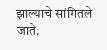झाल्याचे सांगितले जाते.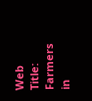Web Title: Farmers in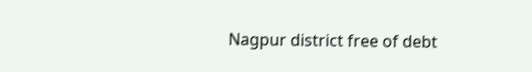Nagpur district free of debt